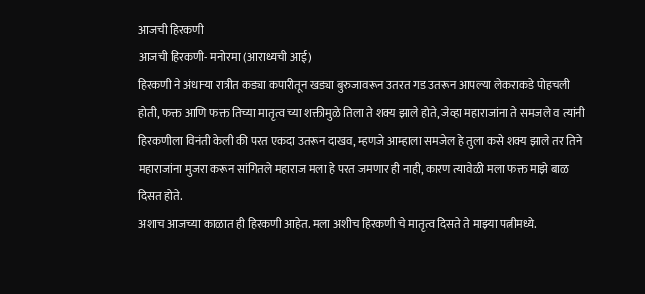आजची हिरकणी
आजची हिरकणी- मनोरमा (आराध्यची आई)
हिरकणी ने अंधाऱ्या रात्रीत कड्या कपारीतून खड्या बुरुजावरून उतरत गड उतरून आपल्या लेकराकडे पोहचली होती, फक्त आणि फक्त तिच्या मातृत्व च्या शक्तीमुळे तिला ते शक्य झाले होते, जेव्हा महाराजांना ते समजले व त्यांनी हिरकणीला विनंती केली की परत एकदा उतरून दाखव, म्हणजे आम्हाला समजेल हे तुला कसे शक्य झाले तर तिने महाराजांना मुजरा करून सांगितले महाराज मला हे परत जमणार ही नाही, कारण त्यावेळी मला फक्त माझे बाळ दिसत होते.
अशाच आजच्या काळात ही हिरकणी आहेत. मला अशीच हिरकणी चे मातृत्व दिसते ते माझ्या पत्नीमध्ये.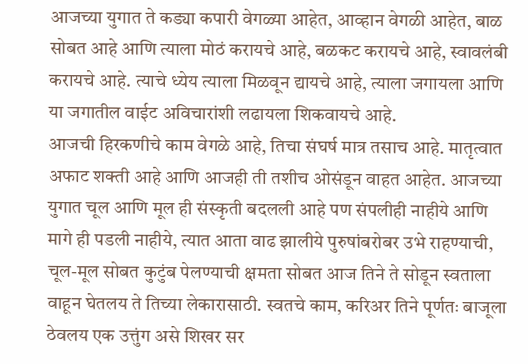आजच्या युगात ते कड्या कपारी वेगळ्या आहेत, आव्हान वेगळी आहेत, बाळ सोबत आहे आणि त्याला मोठं करायचे आहे, बळकट करायचे आहे, स्वावलंबी करायचे आहे. त्याचे ध्येय त्याला मिळवून द्यायचे आहे, त्याला जगायला आणि या जगातील वाईट अविचारांशी लढायला शिकवायचे आहे.
आजची हिरकणीचे काम वेगळे आहे, तिचा संघर्ष मात्र तसाच आहे. मातृत्वात अफाट शक्ती आहे आणि आजही ती तशीच ओसंडून वाहत आहेत. आजच्या युगात चूल आणि मूल ही संस्कृती बदलली आहे पण संपलीही नाहीये आणि मागे ही पडली नाहीये, त्यात आता वाढ झालीये पुरुषांबरोबर उभे राहण्याची, चूल-मूल सोबत कुटुंब पेलण्याची क्षमता सोबत आज तिने ते सोडून स्वताला वाहून घेतलय ते तिच्या लेकारासाठी. स्वतचे काम, करिअर तिने पूर्णतः बाजूला ठेवलय एक उत्तुंग असे शिखर सर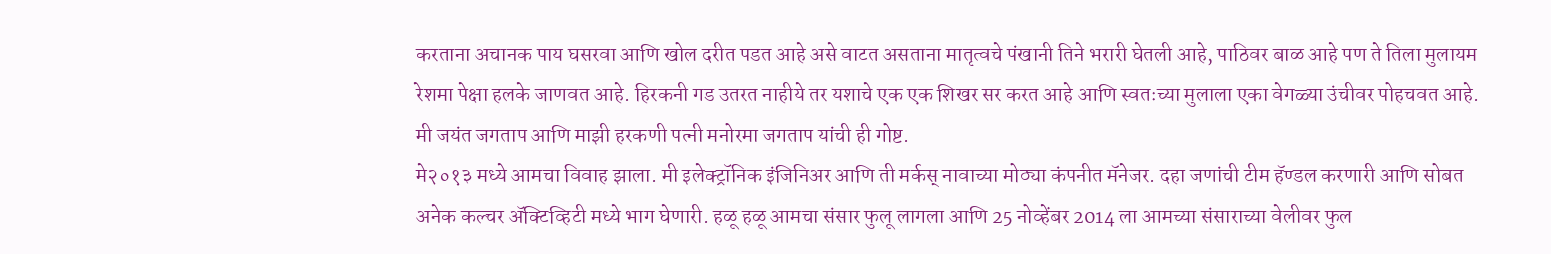करताना अचानक पाय घसरवा आणि खोल दरीत पडत आहे असे वाटत असताना मातृत्वचे पंखानी तिने भरारी घेतली आहे, पाठिवर बाळ आहे पण ते तिला मुलायम रेशमा पेक्षा हलके जाणवत आहे. हिरकनी गड उतरत नाहीये तर यशाचे एक एक शिखर सर करत आहे आणि स्वतःच्या मुलाला एका वेगळ्या उंचीवर पोहचवत आहे.
मी जयंत जगताप आणि माझी हरकणी पत्नी मनोरमा जगताप यांची ही गोष्ट.
मे२०१३ मध्ये आमचा विवाह झाला. मी इलेक्ट्रॉनिक इंजिनिअर आणि ती मर्कस् नावाच्या मोठ्या कंपनीत मॅनेजर. दहा जणांची टीम हॅण्डल करणारी आणि सोबत अनेक कल्चर ॲक्टिव्हिटी मध्ये भाग घेणारी. हळू हळू आमचा संसार फुलू लागला आणि 25 नोव्हेंबर 2014 ला आमच्या संसाराच्या वेलीवर फुल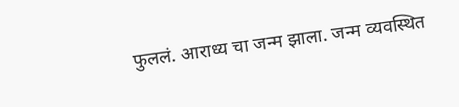फुललं. आराध्य चा जन्म झाला. जन्म व्यवस्थित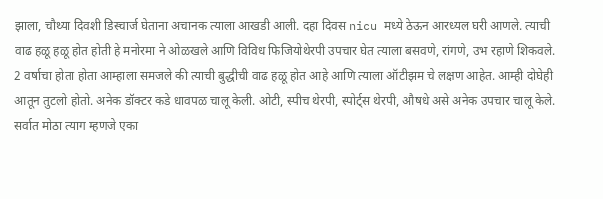झाला, चौथ्या दिवशी डिस्चार्ज घेताना अचानक त्याला आखडी आली. दहा दिवस nicu मध्ये ठेऊन आरध्यल घरी आणले. त्याची वाढ हळू हळू होत होती हे मनोरमा ने ओळखले आणि विविध फिजियोथेरपी उपचार घेत त्याला बसवणे, रांगणे, उभ रहाणे शिकवले. 2 वर्षाचा होता होता आम्हाला समजले की त्याची बुद्धीची वाढ हळू होत आहे आणि त्याला ऑटीझम चे लक्षण आहेत. आम्ही दोघेही आतून तुटलो होतो. अनेक डॉक्टर कडे धावपळ चालू केली. ओटी, स्पीच थेरपी, स्पोर्ट्स थेरपी, औषधे असे अनेक उपचार चालू केले.
सर्वात मोठा त्याग म्हणजे एका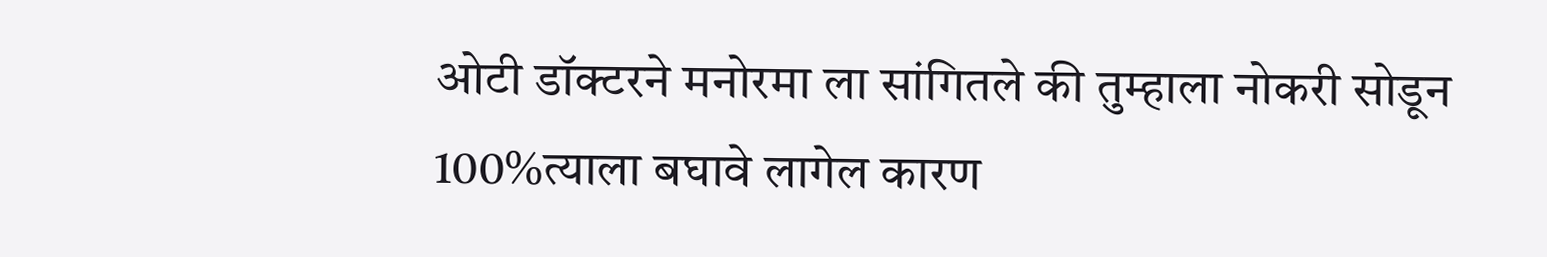ओटी डॉक्टरने मनोरमा ला सांगितले की तुम्हाला नोकरी सोडून 100%त्याला बघावे लागेल कारण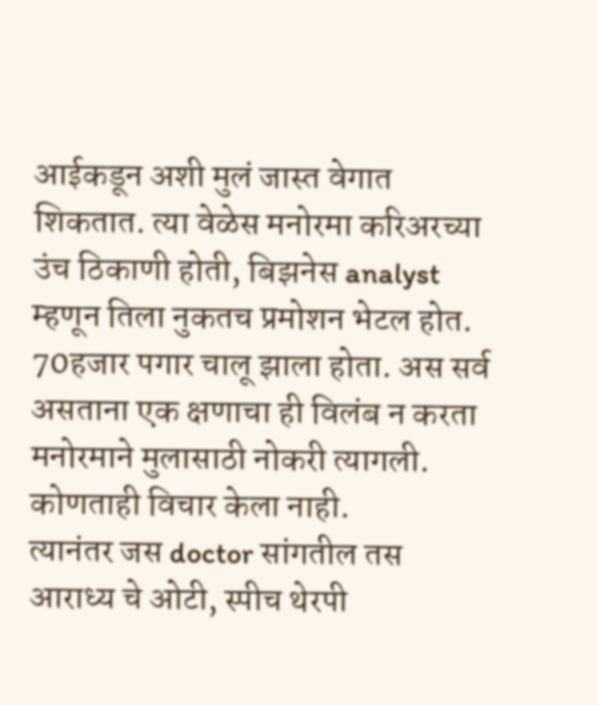आईकडून अशी मुलं जास्त वेगात शिकतात. त्या वेळेस मनोरमा करिअरच्या उंच ठिकाणी होती, बिझनेस analyst म्हणून तिला नुकतच प्रमोशन भेटल होत. 70हजार पगार चालू झाला होता. अस सर्व असताना एक क्षणाचा ही विलंब न करता मनोरमाने मुलासाठी नोकरी त्यागली. कोणताही विचार केला नाही.
त्यानंतर जस doctor सांगतील तस आराध्य चे ओटी, स्पीच थेरपी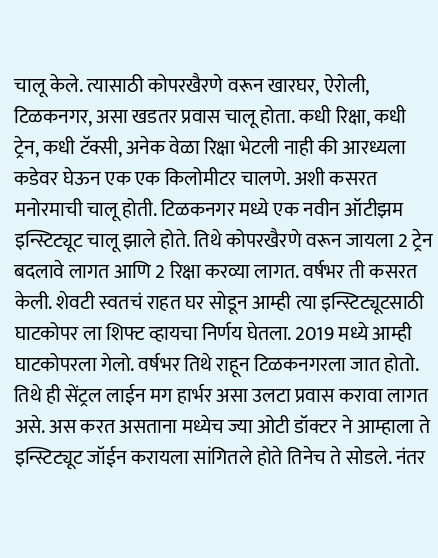चालू केले. त्यासाठी कोपरखैरणे वरून खारघर, ऐरोली, टिळकनगर, असा खडतर प्रवास चालू होता. कधी रिक्षा, कधी ट्रेन, कधी टॅक्सी, अनेक वेळा रिक्षा भेटली नाही की आरध्यला कडेवर घेऊन एक एक किलोमीटर चालणे. अशी कसरत मनोरमाची चालू होती. टिळकनगर मध्ये एक नवीन ऑटीझम इन्स्टिट्यूट चालू झाले होते. तिथे कोपरखैरणे वरून जायला 2 ट्रेन बदलावे लागत आणि 2 रिक्षा करव्या लागत. वर्षभर ती कसरत केली. शेवटी स्वतचं राहत घर सोडून आम्ही त्या इन्स्टिट्यूटसाठी घाटकोपर ला शिफ्ट व्हायचा निर्णय घेतला. 2019 मध्ये आम्ही घाटकोपरला गेलो. वर्षभर तिथे राहून टिळकनगरला जात होतो. तिथे ही सेंट्रल लाईन मग हार्भर असा उलटा प्रवास करावा लागत असे. अस करत असताना मध्येच ज्या ओटी डॉक्टर ने आम्हाला ते इन्स्टिट्यूट जॉईन करायला सांगितले होते तिनेच ते सोडले. नंतर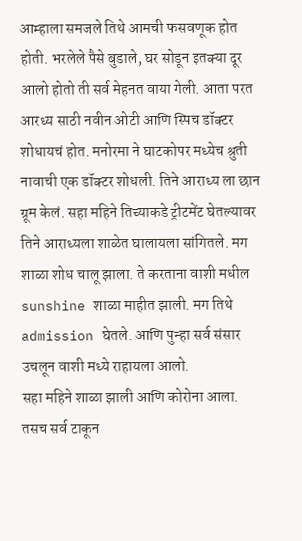आम्हाला समजले तिथे आमची फसवणूक होत होती. भरलेले पैसे बुडाले, घर सोडून इतक्या दूर आलो होतो ती सर्व मेहनत वाया गेली. आता परत आरध्य साठी नवीन ओटी आणि स्पिच डॉक्टर शोधायचं होत. मनोरमा ने घाटकोपर मध्येच श्रुती नावाची एक डॉक्टर शोधली. तिने आराध्य ला छान ग्रूम केलं. सहा महिने तिच्याकडे ट्रीटमेंट घेतल्यावर तिने आराध्यला शाळेत घालायला सांगितले. मग शाळा शोध चालू झाला. ते करताना वाशी मधील sunshine शाळा माहीत झाली. मग तिथे admission घेतले. आणि पुन्हा सर्व संसार उचलून वाशी मध्ये राहायला आलो.
सहा महिने शाळा झाली आणि कोरोना आला. तसच सर्व टाकून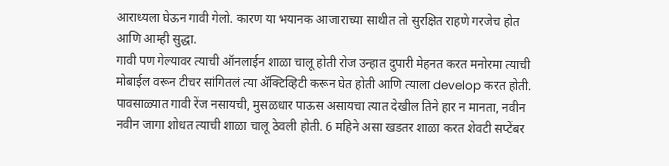आराध्यला घेऊन गावी गेलो. कारण या भयानक आजाराच्या साथीत तो सुरक्षित राहणे गरजेच होत आणि आम्ही सुद्धा.
गावी पण गेल्यावर त्याची ऑनलाईन शाळा चालू होती रोज उन्हात दुपारी मेहनत करत मनोरमा त्याची मोबाईल वरून टीचर सांगितलं त्या ॲक्टिव्हिटी करून घेत होती आणि त्याला develop करत होती. पावसाळ्यात गावी रेंज नसायची, मुसळधार पाऊस असायचा त्यात देखील तिने हार न मानता, नवीन नवीन जागा शोधत त्याची शाळा चालू ठेवली होती. 6 महिने असा खडतर शाळा करत शेवटी सप्टेंबर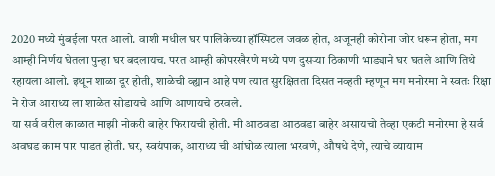2020 मध्ये मुंबईला परत आलो. वाशी मधील घर पालिकेच्या हॉस्पिटल जवळ होत, अजूनही कोरोना जोर धरून होता, मग आम्ही निर्णय घेतला पुन्हा घर बदलायच. परत आम्ही कोपरखैरणे मध्ये पण दुसऱ्या ठिकाणी भाड्याने घर घतले आणि तिथे रहायला आलो. इथून शाळा दूर होती, शाळेची व्ह्यान आहे पण त्यात सुरक्षितता दिसत नव्हती म्हणून मग मनोरमा ने स्वतः रिक्षा ने रोज आराध्य ला शाळेत सोडायचे आणि आणायचे ठरवले.
या सर्व वरील काळात माझी नोकरी बाहेर फिरायची होती. मी आठवडा आठवडा बाहेर असायचो तेव्हा एकटी मनोरमा हे सर्व अवघड काम पार पाडत होती. घर, स्वयंपाक, आराध्य ची आंघोळ त्याला भरवणे, औषधे देणे, त्याचे व्यायाम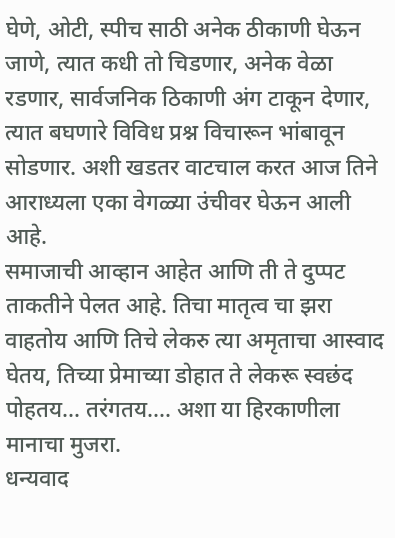घेणे, ओटी, स्पीच साठी अनेक ठीकाणी घेऊन जाणे, त्यात कधी तो चिडणार, अनेक वेळा रडणार, सार्वजनिक ठिकाणी अंग टाकून देणार, त्यात बघणारे विविध प्रश्न विचारून भांबावून सोडणार. अशी खडतर वाटचाल करत आज तिने आराध्यला एका वेगळ्या उंचीवर घेऊन आली आहे.
समाजाची आव्हान आहेत आणि ती ते दुप्पट ताकतीने पेलत आहे. तिचा मातृत्व चा झरा वाहतोय आणि तिचे लेकरु त्या अमृताचा आस्वाद घेतय, तिच्या प्रेमाच्या डोहात ते लेकरू स्वछंद पोहतय... तरंगतय.... अशा या हिरकाणीला मानाचा मुजरा.
धन्यवाद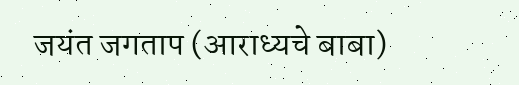जयंत जगताप (आराध्यचे बाबा)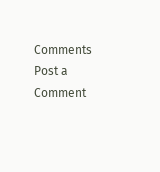Comments
Post a Comment